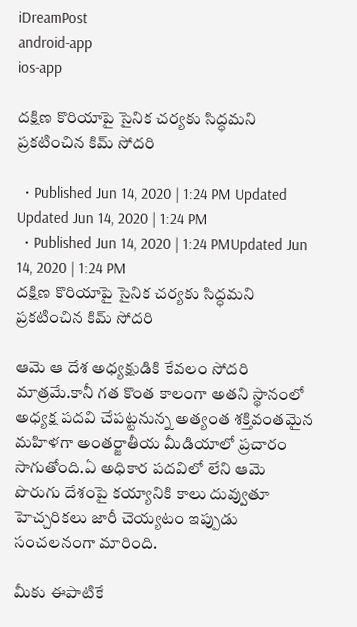iDreamPost
android-app
ios-app

దక్షిణ కొరియాపై సైనిక చర్యకు సిద్ధమని ప్రకటించిన కిమ్ సోదరి

  • Published Jun 14, 2020 | 1:24 PM Updated Updated Jun 14, 2020 | 1:24 PM
  • Published Jun 14, 2020 | 1:24 PMUpdated Jun 14, 2020 | 1:24 PM
దక్షిణ కొరియాపై సైనిక చర్యకు సిద్ధమని ప్రకటించిన కిమ్ సోదరి

ఆమె ఆ దేశ అధ్యక్షుడికి కేవలం సోదరి మాత్రమే.కానీ గత కొంత కాలంగా అతని స్థానంలో అధ్యక్ష పదవి చేపట్టనున్న అత్యంత శక్తివంతమైన మహిళగా అంతర్జాతీయ మీడియాలో ప్రచారం సాగుతోంది.ఏ అధికార పదవిలో లేని ఆమె పొరుగు దేశంపై కయ్యానికి కాలు దువ్వుతూ హెచ్చరికలు జారీ చెయ్యటం ఇప్పుడు సంచలనంగా మారింది.

మీకు ఈపాటికే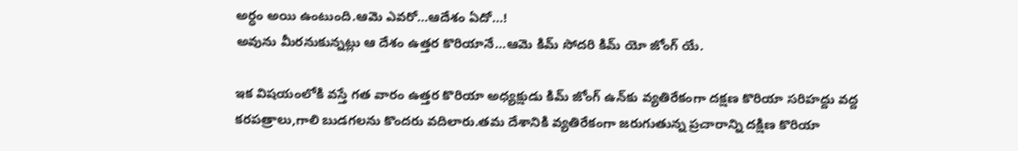అర్ధం అయి ఉంటుంది.ఆమె ఎవరో…ఆదేశం ఏదో…!
అవును మీరనుకున్నట్లు ఆ దేశం ఉత్తర కొరియానే…ఆమె కిమ్‌ సోదరి కిమ్‌ యో జోంగ్‌ యే.

ఇక విషయంలోకి వస్తే గత వారం ఉత్తర కొరియా అధ్యక్షుడు కిమ్ జోంగ్ ఉన్‌కు వ్యతిరేకంగా దక్షణ కొరియా సరిహద్దు వద్ద కరపత్రాలు,గాలి బుడగలను కొందరు వదిలారు.తమ దేశానికి వ్యతిరేకంగా జరుగుతున్న ప్రచారాన్ని దక్షిణ కొరియా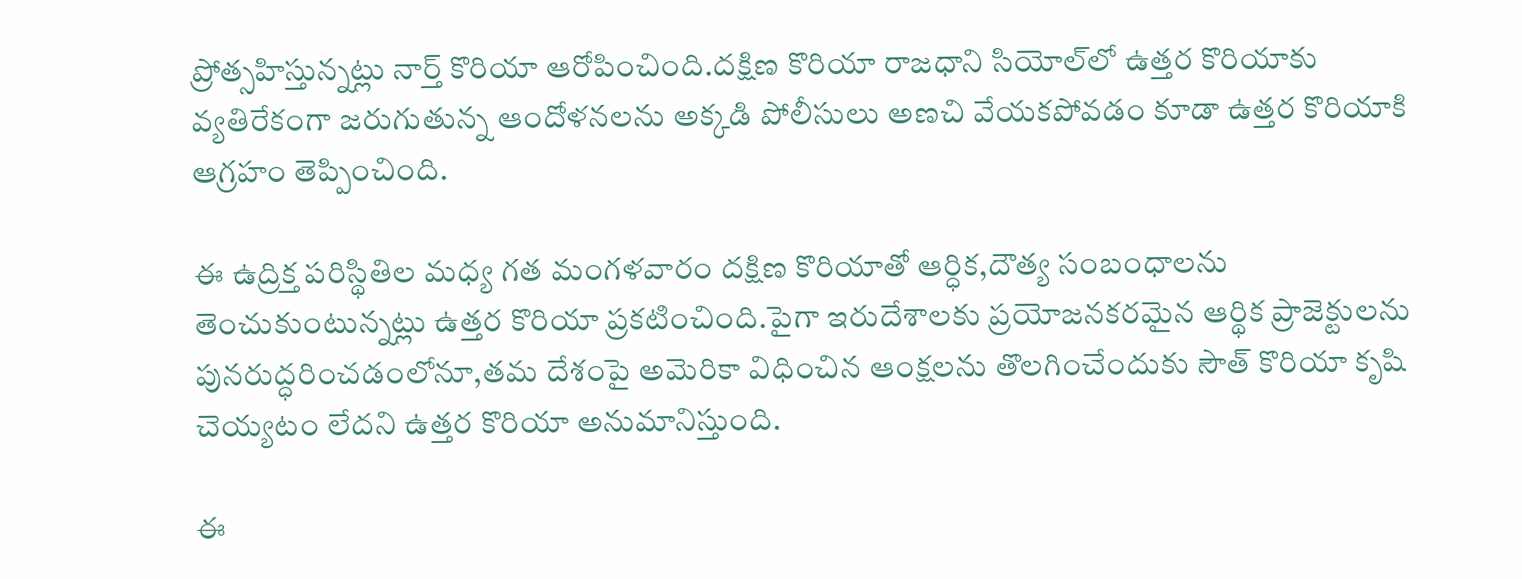ప్రోత్సహిస్తున్నట్లు నార్త్ కొరియా ఆరోపించింది.దక్షిణ కొరియా రాజధాని సియోల్‌లో ఉత్తర కొరియాకు వ్యతిరేకంగా జరుగుతున్న ఆందోళనలను అక్కడి పోలీసులు అణచి వేయకపోవడం కూడా ఉత్తర కొరియాకి ఆగ్రహం తెప్పించింది.

ఈ ఉద్రిక్త పరిస్థితిల మధ్య గత మంగళవారం దక్షిణ కొరియాతో ఆర్ధిక,దౌత్య సంబంధాలను తెంచుకుంటున్నట్లు ఉత్తర కొరియా ప్రకటించింది.పైగా ఇరుదేశాలకు ప్రయోజనకరమైన ఆర్థిక ప్రాజెక్టులను పునరుద్ధరించడంలోనూ,తమ దేశంపై అమెరికా విధించిన ఆంక్షలను తొలగించేందుకు సౌత్ కొరియా కృషి చెయ్యటం లేదని ఉత్తర కొరియా అనుమానిస్తుంది.

ఈ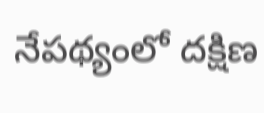నేపథ్యంలో దక్షిణ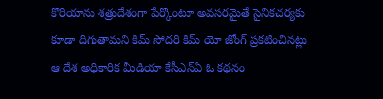కొరియాను శత్రుదేశంగా పేర్కొంటూ అవసరమైతే సైనికచర్యకు కూడా దిగుతామని కిమ్‌ సోదరి కిమ్‌ యో జోంగ్‌ ప్రకటించినట్లు ఆ దేశ అధికారిక మీడియా కేసీఎన్‌ఏ ఓ కథనం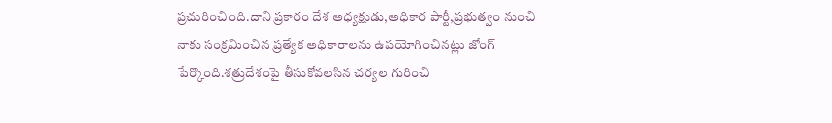ప్రచురించింది.దాని ప్రకారం దేశ అధ్యక్షుడు,అధికార పార్టీ,ప్రభుత్వం నుంచి నాకు సంక్రమించిన ప్రత్యేక అధికారాలను ఉపయోగించినట్లు జోంగ్‌ పేర్కొంది.శత్రుదేశంపై తీసుకోవలసిన చర్యల గురించి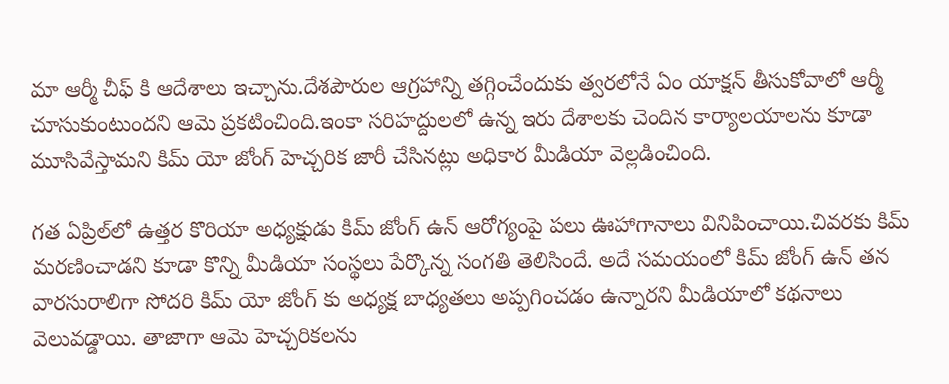మా ఆర్మీ చీఫ్ కి ఆదేశాలు ఇచ్చాను.దేశపౌరుల ఆగ్రహాన్ని తగ్గించేందుకు త్వరలోనే ఏం యాక్షన్ తీసుకోవాలో ఆర్మీ చూసుకుంటుందని ఆమె ప్రకటించింది.ఇంకా సరిహద్దులలో ఉన్న ఇరు దేశాలకు చెందిన కార్యాలయాలను కూడా మూసివేస్తామని కిమ్‌ యో జోంగ్‌ హెచ్చరిక జారీ చేసినట్లు అధికార మీడియా వెల్లడించింది.

గత ఏప్రిల్‌లో ఉత్తర కొరియా అధ్యక్షుడు కిమ్‌ జోంగ్ ఉన్‌ ఆరోగ్యంపై పలు ఊహాగానాలు వినిపించాయి.చివరకు కిమ్‌ మరణించాడని కూడా కొన్ని మీడియా సంస్థలు పేర్కొన్న సంగతి తెలిసిందే. అదే సమయంలో కిమ్‌ జోంగ్ ఉన్‌ తన వారసురాలిగా సోదరి కిమ్‌ యో జోంగ్ కు అధ్యక్ష బాధ్యతలు అప్పగించడం ఉన్నారని మీడియాలో కథనాలు వెలువడ్డాయి. తాజాగా ఆమె హెచ్చరికలను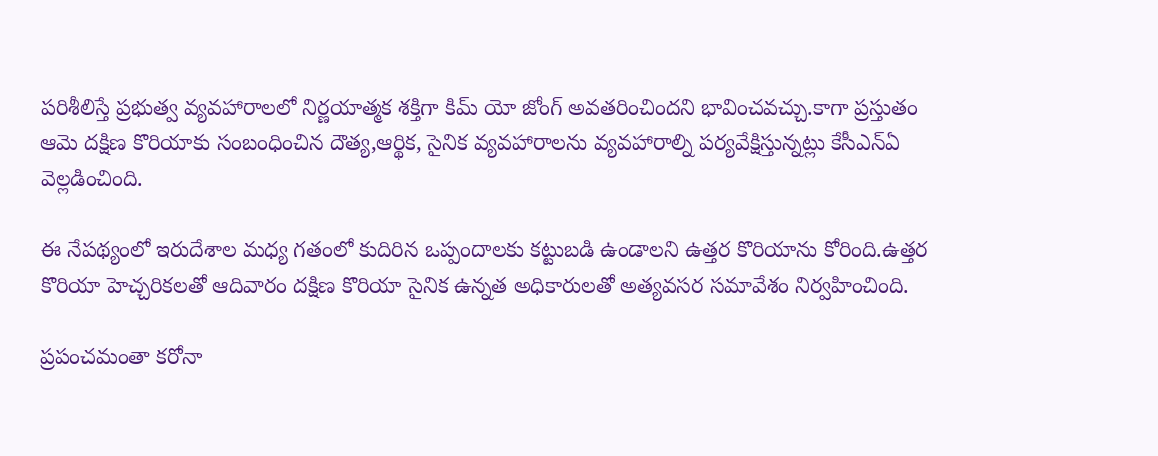పరిశీలిస్తే ప్రభుత్వ వ్యవహారాలలో నిర్ణయాత్మక శక్తిగా కిమ్‌ యో జోంగ్ అవతరించిందని భావించవచ్చు.కాగా ప్రస్తుతం ఆమె దక్షిణ కొరియాకు సంబంధించిన దౌత్య,ఆర్థిక, సైనిక వ్యవహారాలను వ్యవహారాల్ని పర్యవేక్షిస్తున్నట్లు కేసీఎన్‌ఏ వెల్లడించింది.

ఈ నేపథ్యంలో ఇరుదేశాల మధ్య గతంలో కుదిరిన ఒప్పందాలకు కట్టుబడి ఉండాలని ఉత్తర కొరియాను కోరింది.ఉత్తర కొరియా హెచ్చరికలతో ఆదివారం దక్షిణ కొరియా సైనిక ఉన్నత అధికారులతో అత్యవసర సమావేశం నిర్వహించింది.

ప్రపంచమంతా కరోనా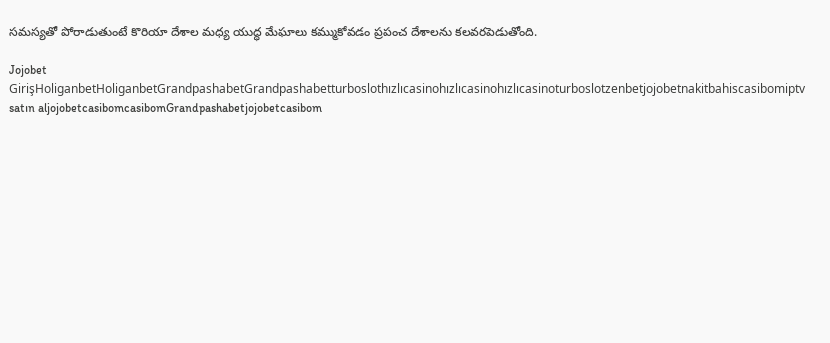సమస్యతో పోరాడుతుంటే కొరియా దేశాల మధ్య యుద్ధ మేఘాలు కమ్ముకోవడం ప్రపంచ దేశాలను కలవరపెడుతోంది.

Jojobet GirişHoliganbetHoliganbetGrandpashabetGrandpashabetturboslothızlıcasinohızlıcasinohızlıcasinoturboslotzenbetjojobetnakitbahiscasibomiptv satın aljojobetcasibomcasibomGrandpashabetjojobetcasibom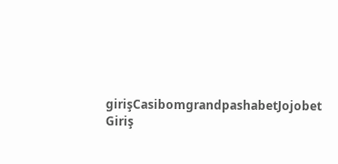girişCasibomgrandpashabetJojobet Giriş